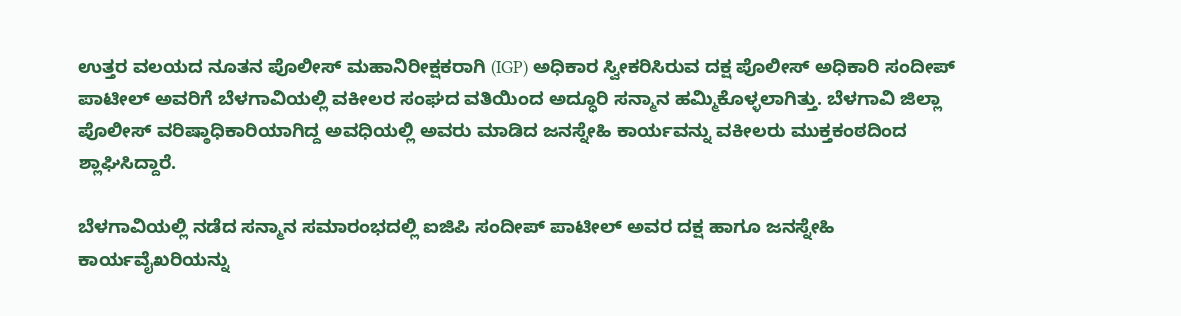ಉತ್ತರ ವಲಯದ ನೂತನ ಪೊಲೀಸ್ ಮಹಾನಿರೀಕ್ಷಕರಾಗಿ (IGP) ಅಧಿಕಾರ ಸ್ವೀಕರಿಸಿರುವ ದಕ್ಷ ಪೊಲೀಸ್ ಅಧಿಕಾರಿ ಸಂದೀಪ್ ಪಾಟೀಲ್ ಅವರಿಗೆ ಬೆಳಗಾವಿಯಲ್ಲಿ ವಕೀಲರ ಸಂಘದ ವತಿಯಿಂದ ಅದ್ಧೂರಿ ಸನ್ಮಾನ ಹಮ್ಮಿಕೊಳ್ಳಲಾಗಿತ್ತು. ಬೆಳಗಾವಿ ಜಿಲ್ಲಾ ಪೊಲೀಸ್ ವರಿಷ್ಠಾಧಿಕಾರಿಯಾಗಿದ್ದ ಅವಧಿಯಲ್ಲಿ ಅವರು ಮಾಡಿದ ಜನಸ್ನೇಹಿ ಕಾರ್ಯವನ್ನು ವಕೀಲರು ಮುಕ್ತಕಂಠದಿಂದ ಶ್ಲಾಘಿಸಿದ್ದಾರೆ.

ಬೆಳಗಾವಿಯಲ್ಲಿ ನಡೆದ ಸನ್ಮಾನ ಸಮಾರಂಭದಲ್ಲಿ ಐಜಿಪಿ ಸಂದೀಪ್ ಪಾಟೀಲ್ ಅವರ ದಕ್ಷ ಹಾಗೂ ಜನಸ್ನೇಹಿ ಕಾರ್ಯವೈಖರಿಯನ್ನು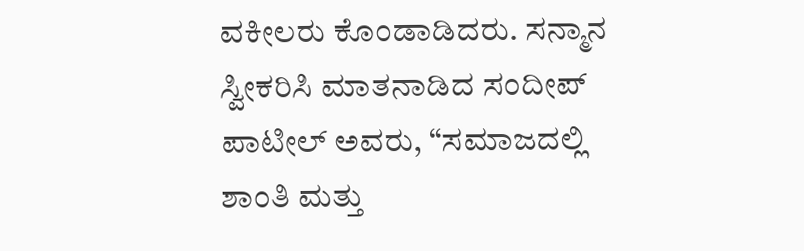ವಕೀಲರು ಕೊಂಡಾಡಿದರು. ಸನ್ಮಾನ ಸ್ವೀಕರಿಸಿ ಮಾತನಾಡಿದ ಸಂದೀಪ್ ಪಾಟೀಲ್ ಅವರು, “ಸಮಾಜದಲ್ಲಿ ಶಾಂತಿ ಮತ್ತು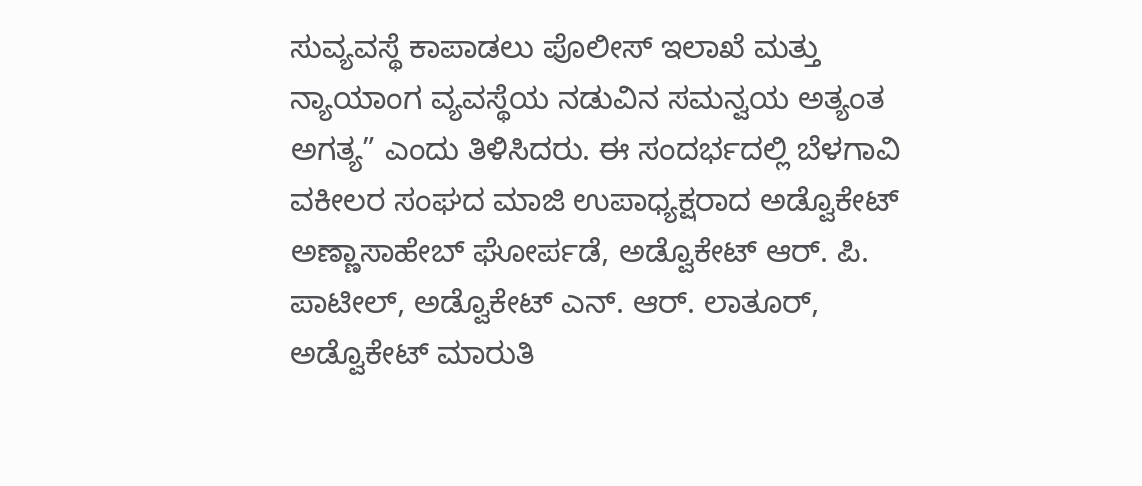ಸುವ್ಯವಸ್ಥೆ ಕಾಪಾಡಲು ಪೊಲೀಸ್ ಇಲಾಖೆ ಮತ್ತು ನ್ಯಾಯಾಂಗ ವ್ಯವಸ್ಥೆಯ ನಡುವಿನ ಸಮನ್ವಯ ಅತ್ಯಂತ ಅಗತ್ಯ” ಎಂದು ತಿಳಿಸಿದರು. ಈ ಸಂದರ್ಭದಲ್ಲಿ ಬೆಳಗಾವಿ ವಕೀಲರ ಸಂಘದ ಮಾಜಿ ಉಪಾಧ್ಯಕ್ಷರಾದ ಅಡ್ವೊಕೇಟ್ ಅಣ್ಣಾಸಾಹೇಬ್ ಘೋರ್ಪಡೆ, ಅಡ್ವೊಕೇಟ್ ಆರ್. ಪಿ. ಪಾಟೀಲ್, ಅಡ್ವೊಕೇಟ್ ಎನ್. ಆರ್. ಲಾತೂರ್, ಅಡ್ವೊಕೇಟ್ ಮಾರುತಿ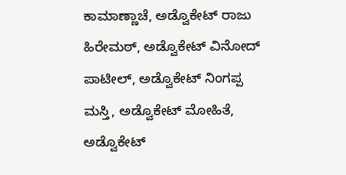ಕಾಮಾಣ್ಣಾಚೆ, ಅಡ್ವೊಕೇಟ್ ರಾಜು ಹಿರೇಮಠ್, ಅಡ್ವೊಕೇಟ್ ವಿನೋದ್ ಪಾಟೀಲ್, ಅಡ್ವೊಕೇಟ್ ನಿಂಗಪ್ಪ ಮಸ್ತಿ, ಅಡ್ವೊಕೇಟ್ ಮೋಹಿತೆ, ಅಡ್ವೊಕೇಟ್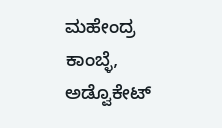ಮಹೇಂದ್ರ ಕಾಂಬ್ಳೆ, ಅಡ್ವೊಕೇಟ್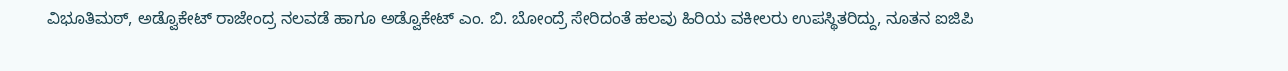ವಿಭೂತಿಮಠ್, ಅಡ್ವೊಕೇಟ್ ರಾಜೇಂದ್ರ ನಲವಡೆ ಹಾಗೂ ಅಡ್ವೊಕೇಟ್ ಎಂ. ಬಿ. ಬೋಂದ್ರೆ ಸೇರಿದಂತೆ ಹಲವು ಹಿರಿಯ ವಕೀಲರು ಉಪಸ್ಥಿತರಿದ್ದು, ನೂತನ ಐಜಿಪಿ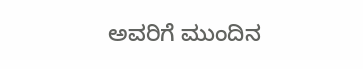ಅವರಿಗೆ ಮುಂದಿನ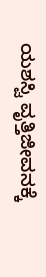ಯಶಸ್ವಿ ವೃತ್ತಿಜೀವನಕ್ಕೆ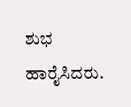ಶುಭ ಹಾರೈಸಿದರು.